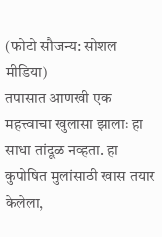(फोटो सौजन्य: सोशल मीडिया)
तपासात आणखी एक महत्त्वाचा खुलासा झालाः हा साधा तांदूळ नव्हता. हा कुपोषित मुलांसाठी खास तयार केलेला,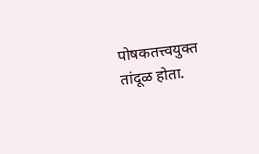पोषकतत्त्वयुक्त तांदूळ होता.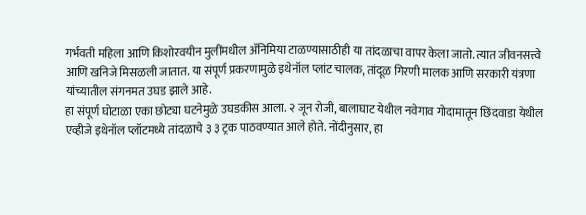गर्भवती महिला आणि किशोरवयीन मुलींमधील ॲनिमिया टाळण्यासाठीही या तांदळाचा वापर केला जातो. त्यात जीवनसत्त्वे आणि खनिजे मिसळली जातात. या संपूर्ण प्रकरणामुळे इथेनॉल प्लांट चालक, तांदूळ गिरणी मालक आणि सरकारी यंत्रणा यांच्यातील संगनमत उघड झाले आहे.
हा संपूर्ण घोटाळा एका छोट्या घटनेमुळे उघडकीस आला. २ जून रोजी, बालाघाट येथील नवेगाव गोदामातून छिंदवाडा येथील एव्हीजे इथेनॉल प्लॉटमध्ये तांदळाचे ३ ३ ट्रक पाठवण्यात आले होते. नोंदीनुसार, हा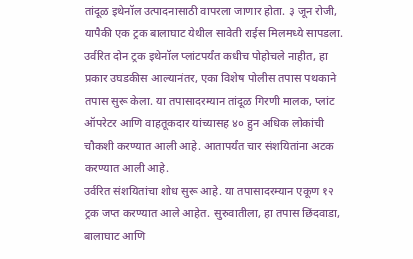तांदूळ इथेनॉल उत्पादनासाठी वापरला जाणार होता. ३ जून रोजी, यापैकी एक ट्रक बालाघाट येथील सावेती राईस मिलमध्ये सापडला. उर्वरित दोन ट्रक इथेनॉल प्लांटपर्यंत कधीच पोहोचले नाहीत, हा प्रकार उघडकीस आल्यानंतर, एका विशेष पोलीस तपास पथकाने तपास सुरू केला. या तपासादरम्यान तांदूळ गिरणी मालक, प्लांट ऑपरेटर आणि वाहतूकदार यांच्यासह ४० हुन अधिक लोकांची चौकशी करण्यात आली आहे. आतापर्यंत चार संशयितांना अटक करण्यात आली आहे.
उर्वरित संशयितांचा शोध सुरू आहे. या तपासादरम्यान एकूण १२ ट्रक जप्त करण्यात आले आहेत. सुरुवातीला, हा तपास छिंदवाडा, बालाघाट आणि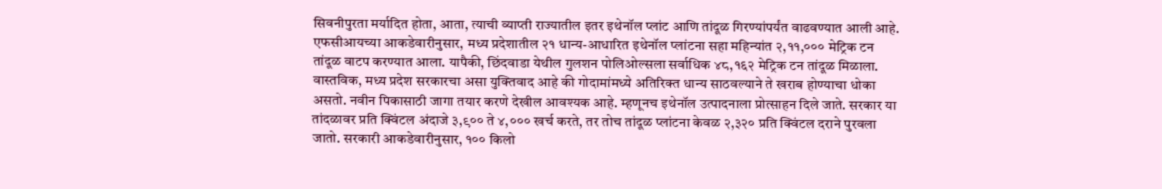सिवनीपुरता मर्यादित होता, आता, त्याची व्याप्ती राज्यातील इतर इथेनॉल प्लांट आणि तांदूळ गिरण्यांपर्यंत वाढवण्यात आली आहे. एफसीआयच्या आकडेवारीनुसार, मध्य प्रदेशातील २१ धान्य-आधारित इथेनॉल प्लांटना सहा महिन्यांत २,११,००० मेट्रिक टन तांदूळ वाटप करण्यात आला. यापैकी, छिंदवाडा येथील गुलशन पोलिओल्सला सर्वाधिक ४८,१६२ मेट्रिक टन तांदूळ मिळाला.
वास्तविक, मध्य प्रदेश सरकारचा असा युक्तिवाद आहे की गोदामांमध्ये अतिरिक्त धान्य साठवल्याने ते खराब होण्याचा धोका असतो. नवीन पिकासाठी जागा तयार करणे देखील आवश्यक आहे. म्हणूनच इथेनॉल उत्पादनाला प्रोत्साहन दिले जाते. सरकार या तांदळावर प्रति क्विंटल अंदाजे ३,९०० ते ४,००० खर्च करते, तर तोच तांदूळ प्लांटना केवळ २,३२० प्रति क्विंटल दराने पुरवला जातो. सरकारी आकडेवारीनुसार, १०० किलो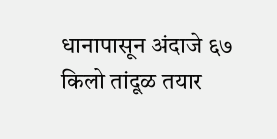धानापासून अंदाजे ६७ किलो तांदूळ तयार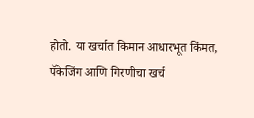होतो. या खर्चात किमान आधारभूत किंमत, पॅकेजिंग आणि गिरणीचा खर्च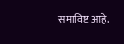समाविष्ट आहे.